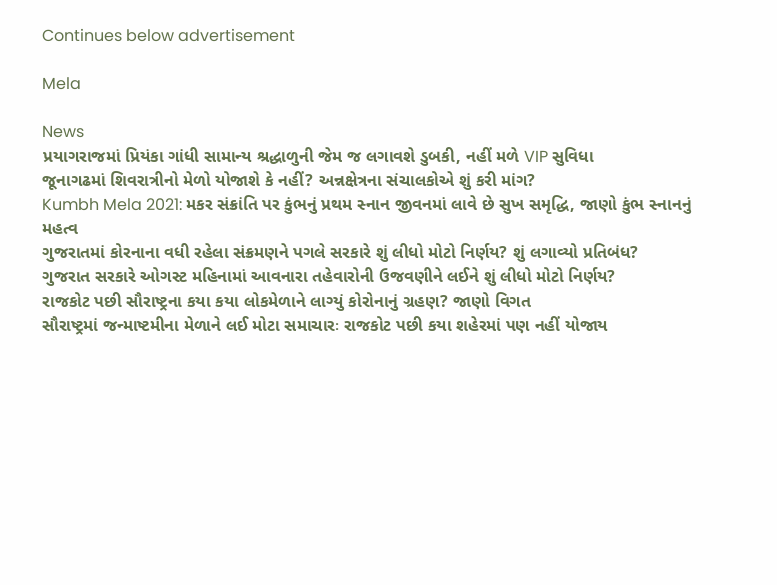Continues below advertisement

Mela

News
પ્રયાગરાજમાં પ્રિયંકા ગાંધી સામાન્ય શ્રદ્ધાળુની જેમ જ લગાવશે ડુબકી, નહીં મળે VIP સુવિધા
જૂનાગઢમાં શિવરાત્રીનો મેળો યોજાશે કે નહીં? અન્નક્ષેત્રના સંચાલકોએ શું કરી માંગ?
Kumbh Mela 2021: મકર સંક્રાંતિ પર કુંભનું પ્રથમ સ્નાન જીવનમાં લાવે છે સુખ સમૃદ્ધિ, જાણો કુંભ સ્નાનનું મહત્વ
ગુજરાતમાં કોરનાના વધી રહેલા સંક્રમણને પગલે સરકારે શું લીધો મોટો નિર્ણય? શું લગાવ્યો પ્રતિબંધ?
ગુજરાત સરકારે ઓગસ્ટ મહિનામાં આવનારા તહેવારોની ઉજવણીને લઈને શું લીધો મોટો નિર્ણય?
રાજકોટ પછી સૌરાષ્ટ્રના કયા કયા લોકમેળાને લાગ્યું કોરોનાનું ગ્રહણ? જાણો વિગત
સૌરાષ્ટ્રમાં જન્માષ્ટમીના મેળાને લઈ મોટા સમાચારઃ રાજકોટ પછી કયા શહેરમાં પણ નહીં યોજાય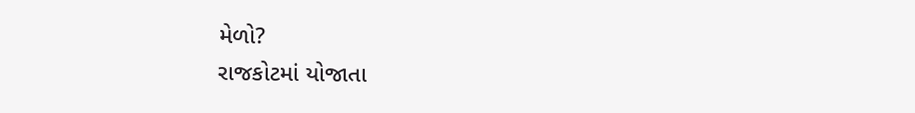મેળો?
રાજકોટમાં યોજાતા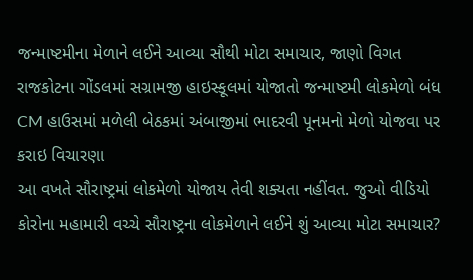જન્માષ્ટમીના મેળાને લઈને આવ્યા સૌથી મોટા સમાચાર, જાણો વિગત
રાજકોટના ગોંડલમાં સગ્રામજી હાઇસ્કૂલમાં યોજાતો જન્માષ્ટમી લોકમેળો બંધ
CM હાઉસમાં મળેલી બેઠકમાં અંબાજીમાં ભાદરવી પૂનમનો મેળો યોજવા પર કરાઇ વિચારણા
આ વખતે સૌરાષ્ટ્રમાં લોકમેળો યોજાય તેવી શક્યતા નહીંવત. જુઓ વીડિયો
કોરોના મહામારી વચ્ચે સૌરાષ્ટ્રના લોકમેળાને લઈને શું આવ્યા મોટા સમાચાર?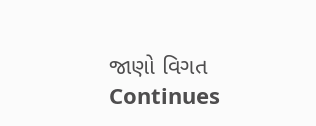જાણો વિગત
Continues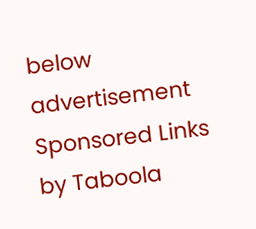below advertisement
Sponsored Links by Taboola